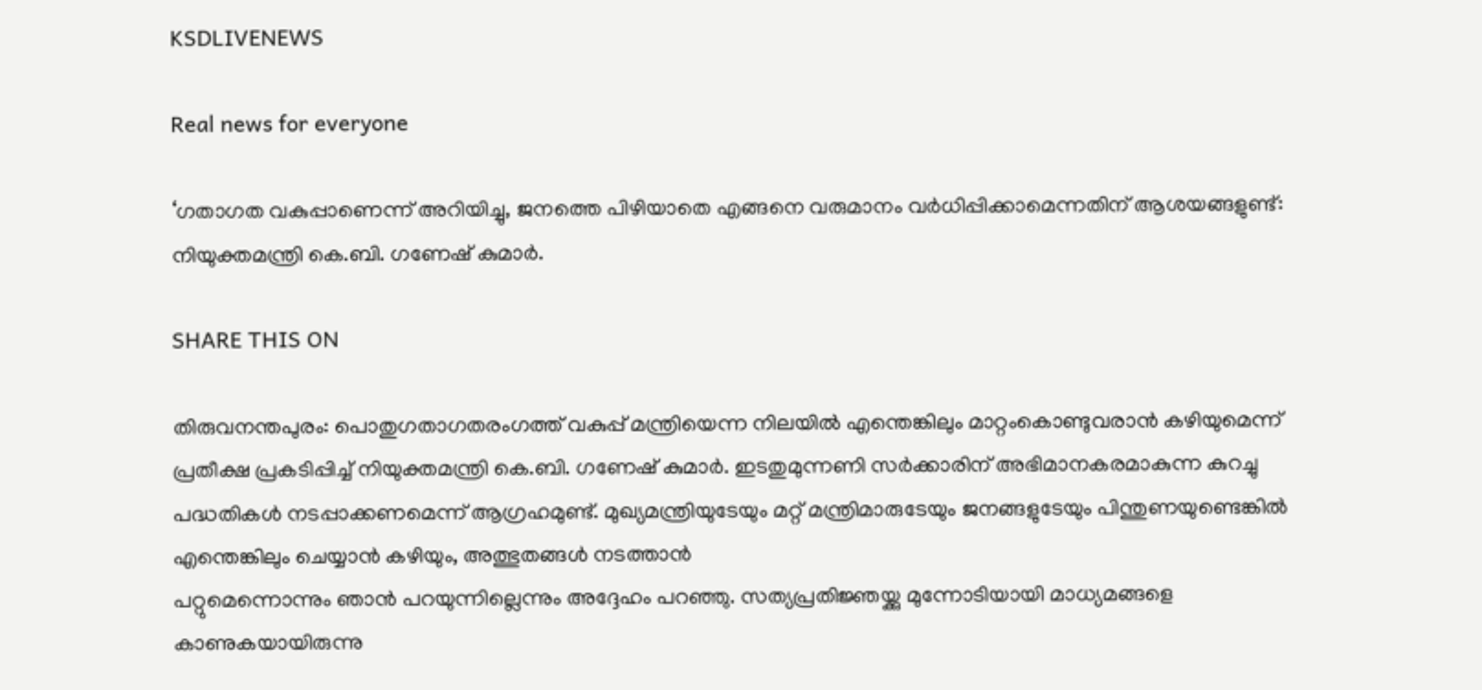KSDLIVENEWS

Real news for everyone

‘ഗതാഗത വകുപ്പാണെന്ന് അറിയിച്ചു, ജനത്തെ പിഴിയാതെ എങ്ങനെ വരുമാനം വര്‍ധിപ്പിക്കാമെന്നതിന് ആശയങ്ങളുണ്ട്: നിയുക്തമന്ത്രി കെ.ബി. ഗണേഷ് കുമാര്‍.

SHARE THIS ON

തിരുവനന്തപുരം: പൊതുഗതാഗതരംഗത്ത് വകുപ്പ് മന്ത്രിയെന്ന നിലയില്‍ എന്തെങ്കിലും മാറ്റംകൊണ്ടുവരാന്‍ കഴിയുമെന്ന് പ്രതീക്ഷ പ്രകടിപ്പിച്ച് നിയുക്തമന്ത്രി കെ.ബി. ഗണേഷ് കുമാര്‍. ഇടതുമുന്നണി സര്‍ക്കാരിന് അഭിമാനകരമാകുന്ന കുറച്ചു പദ്ധതികള്‍ നടപ്പാക്കണമെന്ന് ആഗ്രഹമുണ്ട്. മുഖ്യമന്ത്രിയുടേയും മറ്റ് മന്ത്രിമാരുടേയും ജനങ്ങളുടേയും പിന്തുണയുണ്ടെങ്കില്‍ എന്തെങ്കിലും ചെയ്യാന്‍ കഴിയും, അത്ഭുതങ്ങള്‍ നടത്താന്‍
പറ്റുമെന്നൊന്നും ഞാന്‍ പറയുന്നില്ലെന്നും അദ്ദേഹം പറഞ്ഞു. സത്യപ്രതിജ്ഞയ്ക്കു മുന്നോടിയായി മാധ്യമങ്ങളെ കാണുകയായിരുന്നു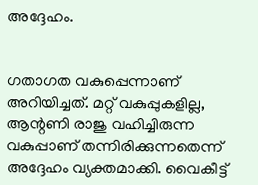അദ്ദേഹം.


ഗതാഗത വകുപ്പെന്നാണ് അറിയിച്ചത്. മറ്റ് വകുപ്പുകളില്ല, ആന്റണി രാജു വഹിച്ചിരുന്ന വകുപ്പാണ് തന്നിരിക്കുന്നതെന്ന് അദ്ദേഹം വ്യക്തമാക്കി. വൈകീട്ട്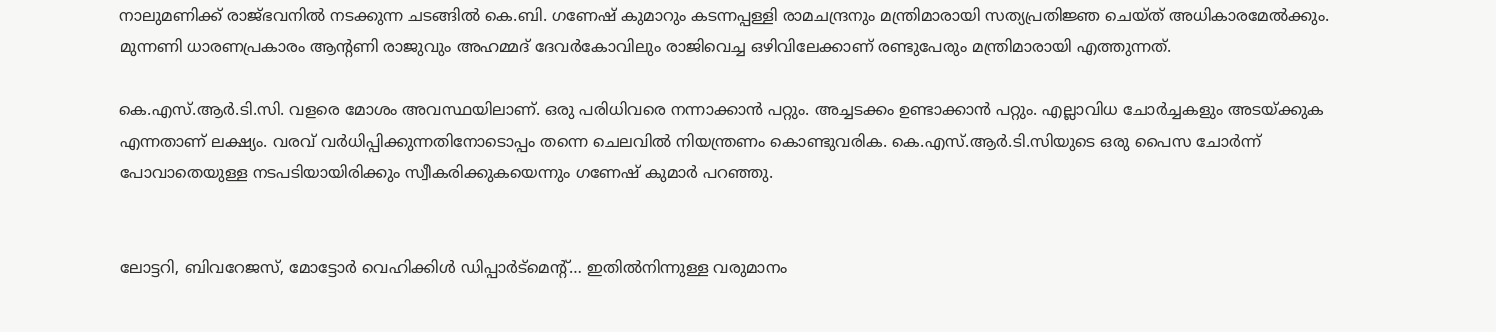നാലുമണിക്ക് രാജ്ഭവനില്‍ നടക്കുന്ന ചടങ്ങില്‍ കെ.ബി. ഗണേഷ് കുമാറും കടന്നപ്പള്ളി രാമചന്ദ്രനും മന്ത്രിമാരായി സത്യപ്രതിജ്ഞ ചെയ്ത് അധികാരമേല്‍ക്കും. മുന്നണി ധാരണപ്രകാരം ആന്റണി രാജുവും അഹമ്മദ് ദേവര്‍കോവിലും രാജിവെച്ച ഒഴിവിലേക്കാണ് രണ്ടുപേരും മന്ത്രിമാരായി എത്തുന്നത്.

കെ.എസ്.ആര്‍.ടി.സി. വളരെ മോശം അവസ്ഥയിലാണ്. ഒരു പരിധിവരെ നന്നാക്കാന്‍ പറ്റും. അച്ചടക്കം ഉണ്ടാക്കാന്‍ പറ്റും. എല്ലാവിധ ചോര്‍ച്ചകളും അടയ്ക്കുക എന്നതാണ് ലക്ഷ്യം. വരവ് വര്‍ധിപ്പിക്കുന്നതിനോടൊപ്പം തന്നെ ചെലവില്‍ നിയന്ത്രണം കൊണ്ടുവരിക. കെ.എസ്.ആര്‍.ടി.സിയുടെ ഒരു പൈസ ചോര്‍ന്ന് പോവാതെയുള്ള നടപടിയായിരിക്കും സ്വീകരിക്കുകയെന്നും ഗണേഷ് കുമാര്‍ പറഞ്ഞു.


ലോട്ടറി, ബിവറേജസ്, മോട്ടോര്‍ വെഹിക്കിള്‍ ഡിപ്പാര്‍ട്‌മെന്റ്… ഇതില്‍നിന്നുള്ള വരുമാനം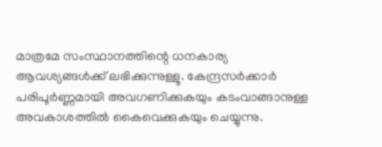മാത്രമേ സംസ്ഥാനത്തിന്റെ ധനകാര്യ ആവശ്യങ്ങള്‍ക്ക് ലഭിക്കുന്നുള്ളൂ. കേന്ദ്രസര്‍ക്കാര്‍ പരിപൂര്‍ണ്ണമായി അവഗണിക്കുകയും കടംവാങ്ങാനുള്ള അവകാശത്തില്‍ കൈവെക്കുകയും ചെയ്യുന്നു.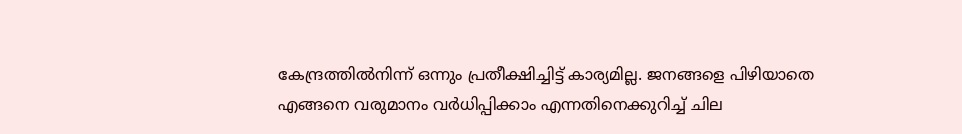കേന്ദ്രത്തില്‍നിന്ന് ഒന്നും പ്രതീക്ഷിച്ചിട്ട് കാര്യമില്ല. ജനങ്ങളെ പിഴിയാതെ എങ്ങനെ വരുമാനം വര്‍ധിപ്പിക്കാം എന്നതിനെക്കുറിച്ച് ചില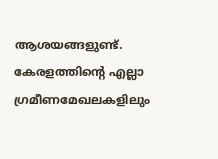ആശയങ്ങളുണ്ട്. കേരളത്തിന്റെ എല്ലാ ഗ്രമീണമേഖലകളിലും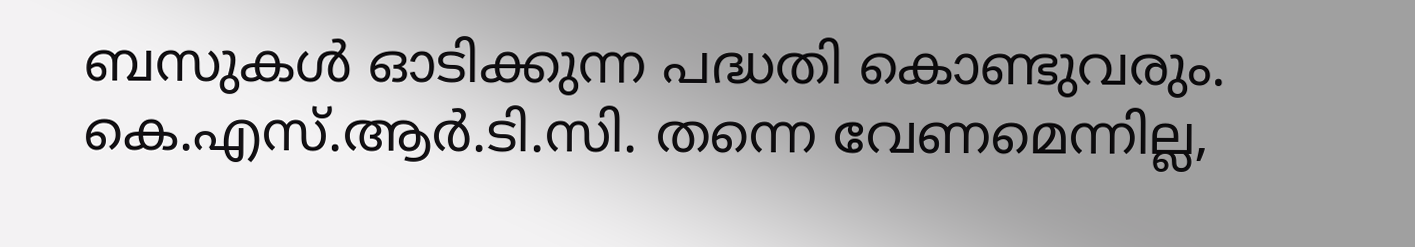ബസുകള്‍ ഓടിക്കുന്ന പദ്ധതി കൊണ്ടുവരും. കെ.എസ്.ആര്‍.ടി.സി. തന്നെ വേണമെന്നില്ല,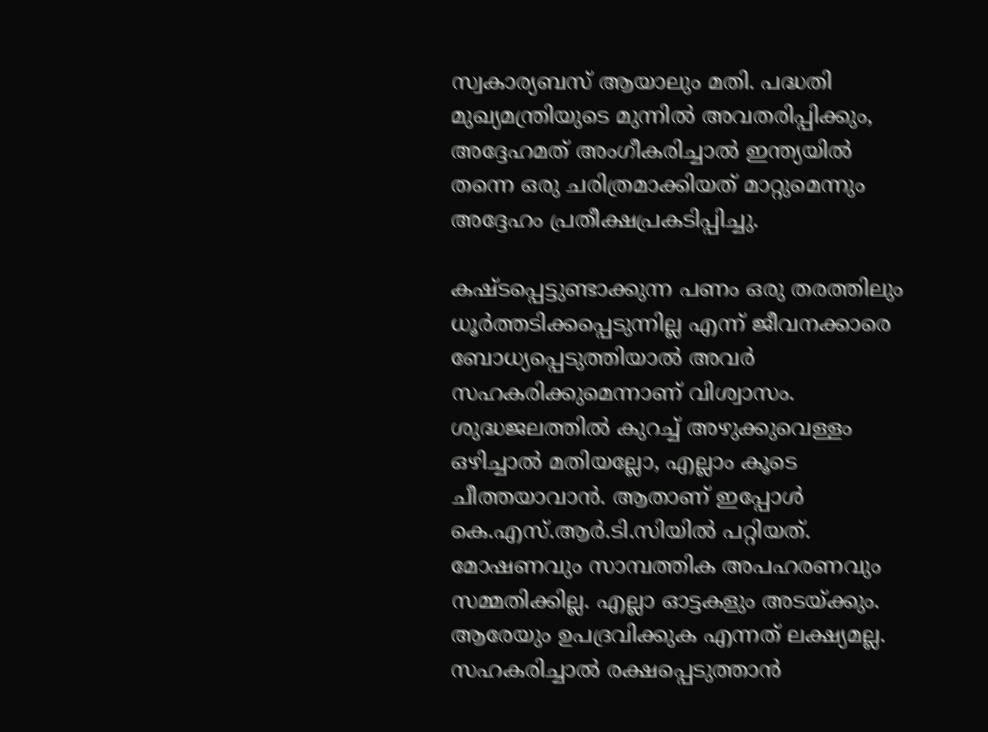സ്വകാര്യബസ് ആയാലും മതി. പദ്ധതി മുഖ്യമന്ത്രിയുടെ മുന്നില്‍ അവതരിപ്പിക്കും, അദ്ദേഹമത് അംഗീകരിച്ചാല്‍ ഇന്ത്യയില്‍ തന്നെ ഒരു ചരിത്രമാക്കിയത് മാറ്റുമെന്നും അദ്ദേഹം പ്രതീക്ഷപ്രകടിപ്പിച്ചു.

കഷ്ടപ്പെട്ടുണ്ടാക്കുന്ന പണം ഒരു തരത്തിലും ധൂര്‍ത്തടിക്കപ്പെടുന്നില്ല എന്ന് ജീവനക്കാരെ ബോധ്യപ്പെടുത്തിയാല്‍ അവര്‍ സഹകരിക്കുമെന്നാണ് വിശ്വാസം. ശുദ്ധജലത്തില്‍ കുറച്ച് അഴുക്കുവെള്ളം ഒഴിച്ചാല്‍ മതിയല്ലോ, എല്ലാം കൂടെ ചീത്തയാവാന്‍. ആതാണ് ഇപ്പോള്‍ കെ.എസ്.ആര്‍.ടി.സിയില്‍ പറ്റിയത്. മോഷണവും സാമ്പത്തിക അപഹരണവും സമ്മതിക്കില്ല. എല്ലാ ഓട്ടകളും അടയ്ക്കും. ആരേയും ഉപദ്രവിക്കുക എന്നത് ലക്ഷ്യമല്ല. സഹകരിച്ചാല്‍ രക്ഷപ്പെടുത്താന്‍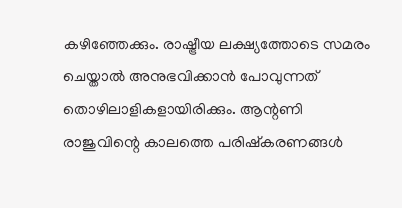കഴിഞ്ഞേക്കും. രാഷ്ട്രീയ ലക്ഷ്യത്തോടെ സമരം ചെയ്താല്‍ അനുഭവിക്കാന്‍ പോവുന്നത് തൊഴിലാളികളായിരിക്കും. ആന്റണി രാജുവിന്റെ കാലത്തെ പരിഷ്‌കരണങ്ങള്‍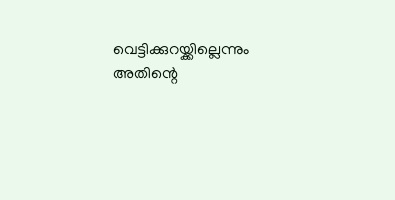വെട്ടിക്കുറയ്ക്കില്ലെന്നും അതിന്റെ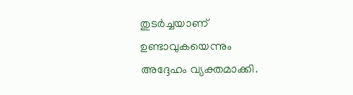തുടര്‍ച്ചയാണ് ഉണ്ടാവുകയെന്നും അദ്ദേഹം വ്യക്തമാക്കി.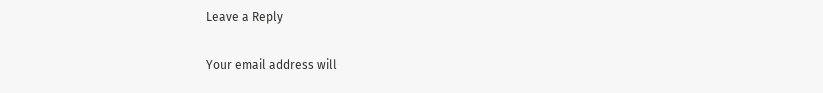Leave a Reply

Your email address will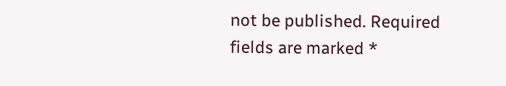not be published. Required fields are marked *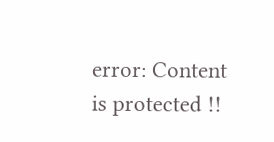error: Content is protected !!